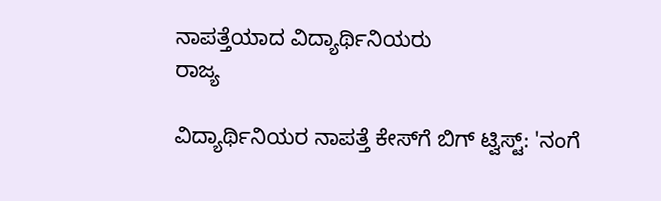ನಾಪತ್ತೆಯಾದ ವಿದ್ಯಾರ್ಥಿನಿಯರು
ರಾಜ್ಯ

ವಿದ್ಯಾರ್ಥಿನಿಯರ ನಾಪತ್ತೆ ಕೇಸ್‌ಗೆ ಬಿಗ್ ಟ್ವಿಸ್ಟ್: 'ನಂಗೆ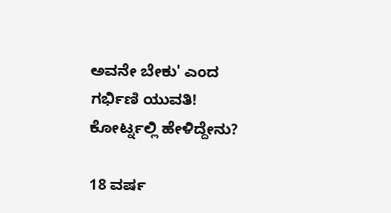ಅವನೇ ಬೇಕು' ಎಂದ ಗರ್ಭಿಣಿ ಯುವತಿ! ಕೋರ್ಟ್ನಲ್ಲಿ ಹೇಳಿದ್ದೇನು?

18 ವರ್ಷ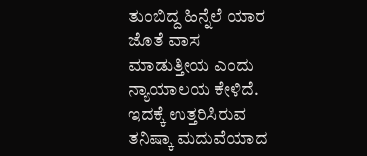ತುಂಬಿದ್ದ ಹಿನ್ನೆಲೆ ಯಾರ ಜೊತೆ ವಾಸ ಮಾಡುತ್ತೀಯ ಎಂದು ನ್ಯಾಯಾಲಯ ಕೇಳಿದೆ. ಇದಕ್ಕೆ ಉತ್ತರಿಸಿರುವ ತನಿಷ್ಕಾ ಮದುವೆಯಾದ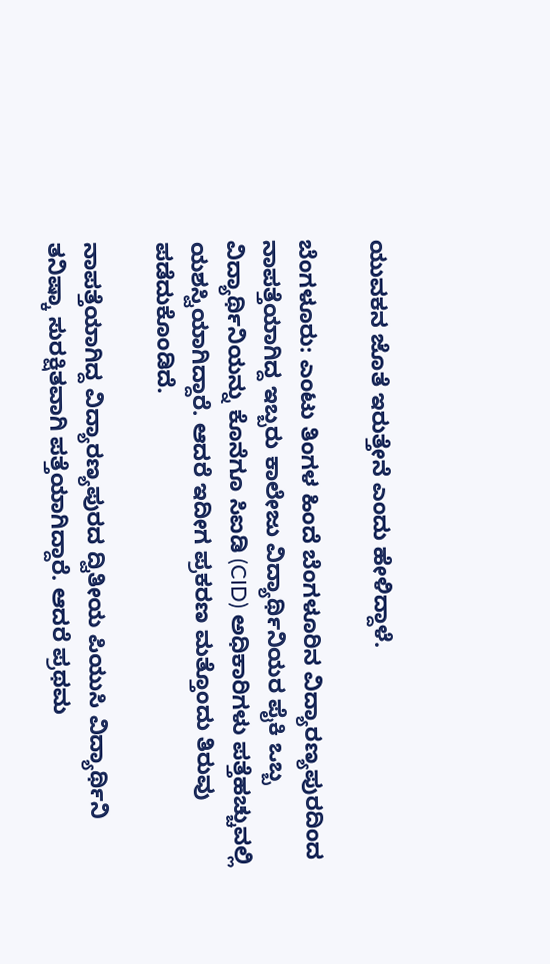ಯುವಕನ ಜೊತೆ ಇರುತ್ತೇನೆ ಎಂದು ಹೇಳಿದ್ದಾಳೆ.

ಬೆಂಗಳೂರು: ಎಂಟು ತಿಂಗಳ ಹಿಂದೆ ಬೆಂಗಳೂರಿನ ವಿದ್ಯಾರಣ್ಯಪುರದಿಂದ ನಾಪತ್ತೆಯಾಗಿದ್ದ ಇಬ್ಬರು ಕಾಲೇಜು ವಿದ್ಯಾರ್ಥಿನಿಯರ ಪೈಕಿ ಒಬ್ಬ ವಿದ್ಯಾರ್ಥಿನಿಯನ್ನು ಕೊನೆಗೂ ಸಿಐಡಿ (CID) ಅಧಿಕಾರಿಗಳು ಪತ್ತೆಹಚ್ಚುವಲ್ಲಿ ಯಶಸ್ವಿಯಾಗಿದ್ದಾರೆ. ಆದರೆ ಇದೀಗ ಪ್ರಕರಣ ಮತ್ತೊಂದು ತಿರುವು ಪಡೆದುಕೊಂಡಿದೆ.

ನಾಪತ್ತೆಯಾಗಿದ್ದ ವಿದ್ಯಾರಣ್ಯಪುರದ ದ್ವಿತೀಯ ಪಿಯುಸಿ ವಿದ್ಯಾರ್ಥಿನಿ ತನಿಷ್ಕಾ ಸುರಕ್ಷಿತವಾಗಿ ಪತ್ತೆಯಾಗಿದ್ದಾರೆ. ಆದರೆ ಪ್ರಥಮ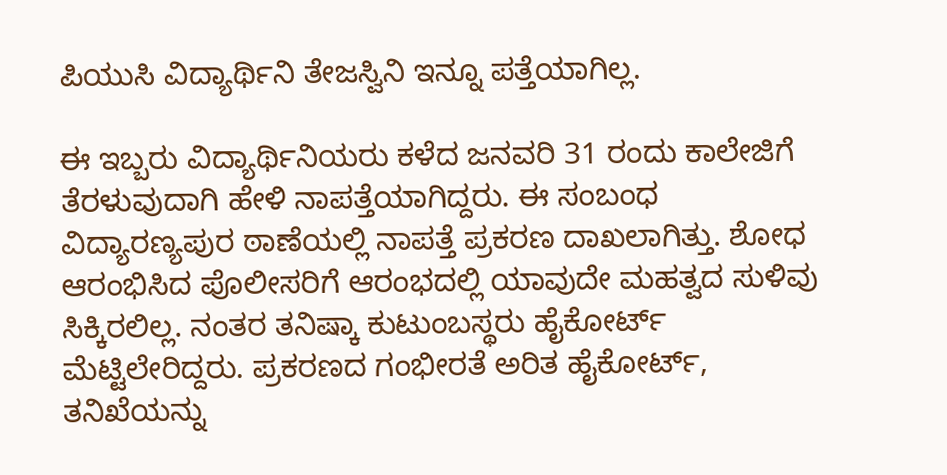ಪಿಯುಸಿ ವಿದ್ಯಾರ್ಥಿನಿ ತೇಜಸ್ವಿನಿ ಇನ್ನೂ ಪತ್ತೆಯಾಗಿಲ್ಲ.

ಈ ಇಬ್ಬರು ವಿದ್ಯಾರ್ಥಿನಿಯರು ಕಳೆದ ಜನವರಿ 31 ರಂದು ಕಾಲೇಜಿಗೆ ತೆರಳುವುದಾಗಿ ಹೇಳಿ ನಾಪತ್ತೆಯಾಗಿದ್ದರು. ಈ ಸಂಬಂಧ ವಿದ್ಯಾರಣ್ಯಪುರ ಠಾಣೆಯಲ್ಲಿ ನಾಪತ್ತೆ ಪ್ರಕರಣ ದಾಖಲಾಗಿತ್ತು. ಶೋಧ ಆರಂಭಿಸಿದ ಪೊಲೀಸರಿಗೆ ಆರಂಭದಲ್ಲಿ ಯಾವುದೇ ಮಹತ್ವದ ಸುಳಿವು ಸಿಕ್ಕಿರಲಿಲ್ಲ. ನಂತರ ತನಿಷ್ಕಾ ಕುಟುಂಬಸ್ಥರು ಹೈಕೋರ್ಟ್ ಮೆಟ್ಟಿಲೇರಿದ್ದರು. ಪ್ರಕರಣದ ಗಂಭೀರತೆ ಅರಿತ ಹೈಕೋರ್ಟ್, ತನಿಖೆಯನ್ನು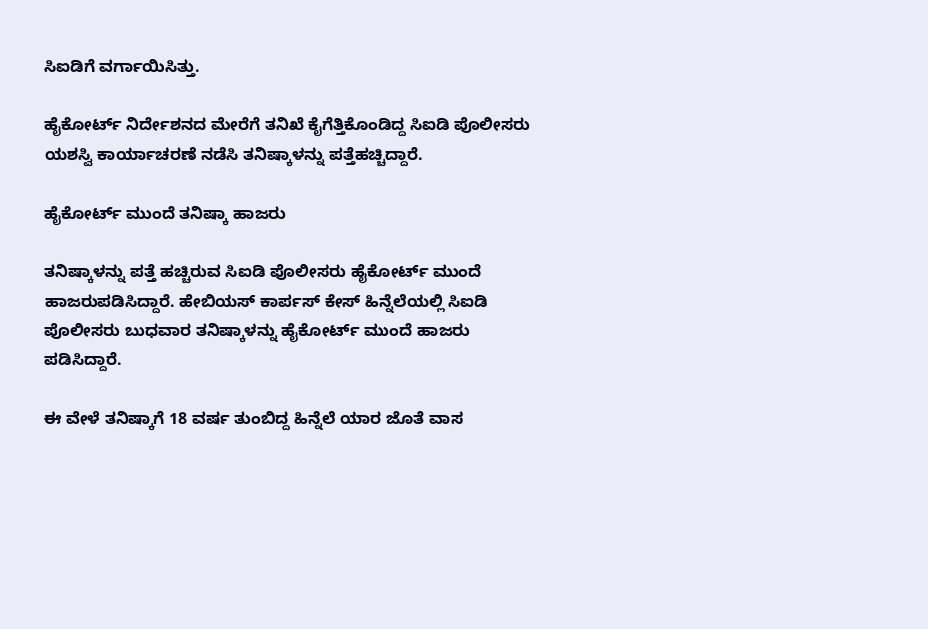ಸಿಐಡಿಗೆ ವರ್ಗಾಯಿಸಿತ್ತು.

ಹೈಕೋರ್ಟ್ ನಿರ್ದೇಶನದ ಮೇರೆಗೆ ತನಿಖೆ ಕೈಗೆತ್ತಿಕೊಂಡಿದ್ದ ಸಿಐಡಿ ಪೊಲೀಸರು ಯಶಸ್ವಿ ಕಾರ್ಯಾಚರಣೆ ನಡೆಸಿ ತನಿಷ್ಕಾಳನ್ನು ಪತ್ತೆಹಚ್ಚಿದ್ದಾರೆ.

ಹೈಕೋರ್ಟ್ ಮುಂದೆ ತನಿಷ್ಕಾ ಹಾಜರು

ತನಿಷ್ಕಾಳನ್ನು ಪತ್ತೆ ಹಚ್ಚಿರುವ ಸಿಐಡಿ ಪೊಲೀಸರು ಹೈಕೋರ್ಟ್ ಮುಂದೆ ಹಾಜರುಪಡಿಸಿದ್ದಾರೆ. ಹೇಬಿಯಸ್ ಕಾರ್ಪಸ್ ಕೇಸ್ ಹಿನ್ನೆಲೆಯಲ್ಲಿ ಸಿಐಡಿ ಪೊಲೀಸರು ಬುಧವಾರ ತನಿಷ್ಕಾಳನ್ನು ಹೈಕೋರ್ಟ್ ಮುಂದೆ ಹಾಜರು ಪಡಿಸಿದ್ದಾರೆ.

ಈ ವೇಳೆ ತನಿಷ್ಕಾಗೆ 18 ವರ್ಷ ತುಂಬಿದ್ದ ಹಿನ್ನೆಲೆ ಯಾರ ಜೊತೆ ವಾಸ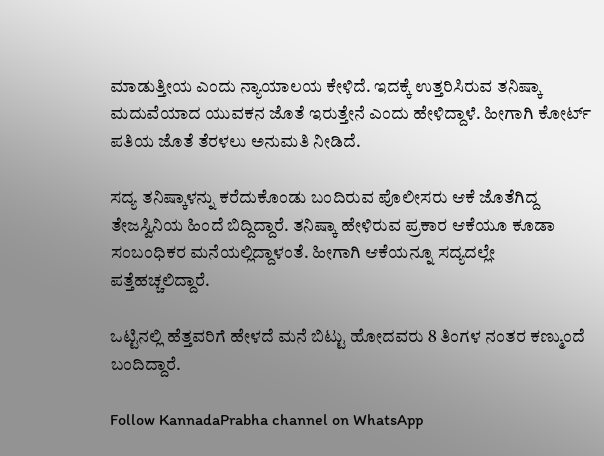ಮಾಡುತ್ತೀಯ ಎಂದು ನ್ಯಾಯಾಲಯ ಕೇಳಿದೆ. ಇದಕ್ಕೆ ಉತ್ತರಿಸಿರುವ ತನಿಷ್ಕಾ ಮದುವೆಯಾದ ಯುವಕನ ಜೊತೆ ಇರುತ್ತೇನೆ ಎಂದು ಹೇಳಿದ್ದಾಳೆ. ಹೀಗಾಗಿ ಕೋರ್ಟ್ ಪತಿಯ ಜೊತೆ ತೆರಳಲು ಅನುಮತಿ ನೀಡಿದೆ.

ಸದ್ಯ ತನಿಷ್ಕಾಳನ್ನು ಕರೆದುಕೊಂಡು ಬಂದಿರುವ ಪೊಲೀಸರು ಆಕೆ ಜೊತೆಗಿದ್ದ ತೇಜಸ್ವಿನಿಯ ಹಿಂದೆ ಬಿದ್ದಿದ್ದಾರೆ. ತನಿಷ್ಕಾ ಹೇಳಿರುವ ಪ್ರಕಾರ ಆಕೆಯೂ ಕೂಡಾ ಸಂಬಂಧಿಕರ ಮನೆಯಲ್ಲಿದ್ದಾಳಂತೆ. ಹೀಗಾಗಿ ಆಕೆಯನ್ನೂ ಸದ್ಯದಲ್ಲೇ ಪತ್ತೆಹಚ್ಚಲಿದ್ದಾರೆ.

ಒಟ್ಟಿನಲ್ಲಿ ಹೆತ್ತವರಿಗೆ ಹೇಳದೆ ಮನೆ ಬಿಟ್ಟು ಹೋದವರು 8 ತಿಂಗಳ ನಂತರ ಕಣ್ಮುಂದೆ ಬಂದಿದ್ದಾರೆ.

Follow KannadaPrabha channel on WhatsApp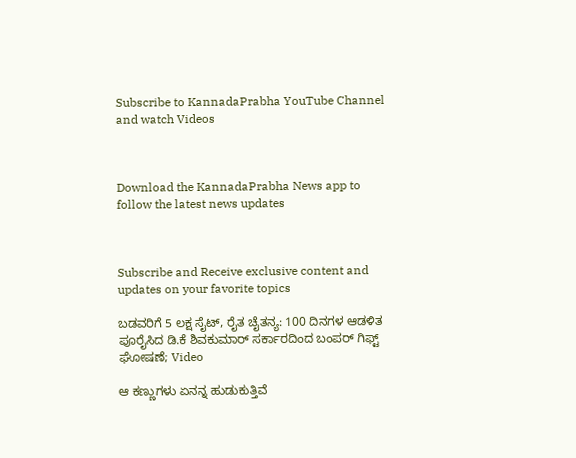Subscribe to KannadaPrabha YouTube Channel and watch Videos



Download the KannadaPrabha News app to follow the latest news updates



Subscribe and Receive exclusive content and updates on your favorite topics

ಬಡವರಿಗೆ 5 ಲಕ್ಷ ಸೈಟ್, ರೈತ ಚೈತನ್ಯ: 100 ದಿನಗಳ ಆಡಳಿತ ಪೂರೈಸಿದ ಡಿ.ಕೆ ಶಿವಕುಮಾರ್ ಸರ್ಕಾರದಿಂದ ಬಂಪರ್ ಗಿಫ್ಟ್ ಘೋಷಣೆ; Video

ಆ ಕಣ್ಣುಗಳು ಏನನ್ನ ಹುಡುಕುತ್ತಿವೆ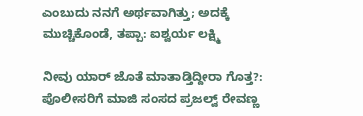ಎಂಬುದು ನನಗೆ ಅರ್ಥವಾಗಿತ್ತು; ಅದಕ್ಕೆ ಮುಚ್ಚಿಕೊಂಡೆ, ತಪ್ಪಾ: ಐಶ್ವರ್ಯ ಲಕ್ಷ್ಮಿ

ನೀವು ಯಾರ್ ಜೊತೆ ಮಾತಾಡ್ತಿದ್ದೀರಾ ಗೊತ್ತ?: ಪೊಲೀಸರಿಗೆ ಮಾಜಿ ಸಂಸದ ಪ್ರಜಲ್ವ್ ರೇವಣ್ಣ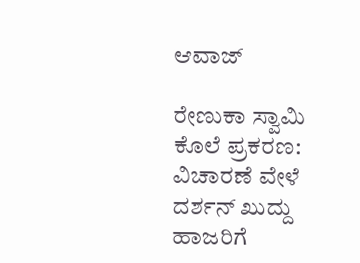ಆವಾಜ್

ರೇಣುಕಾ ಸ್ವಾಮಿ ಕೊಲೆ ಪ್ರಕರಣ: ವಿಚಾರಣೆ ವೇಳೆ ದರ್ಶನ್ ಖುದ್ದು ಹಾಜರಿಗೆ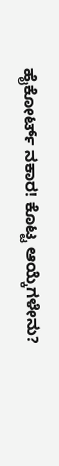ಹೈಕೋರ್ಟ್ ನಕಾರ! ಕೊಟ್ಟ ಆಯ್ಕೆಗಳೇನು?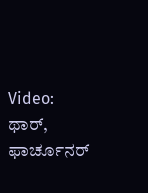Video: ಥಾರ್, ಫಾರ್ಚೂನರ್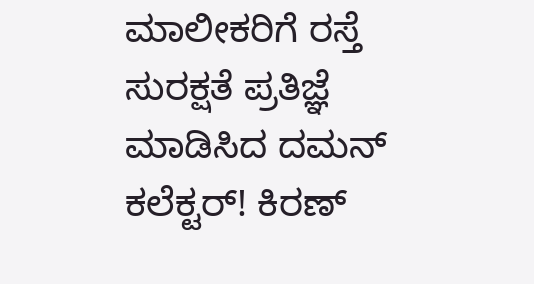ಮಾಲೀಕರಿಗೆ ರಸ್ತೆ ಸುರಕ್ಷತೆ ಪ್ರತಿಜ್ಞೆ ಮಾಡಿಸಿದ ದಮನ್ ಕಲೆಕ್ಟರ್! ಕಿರಣ್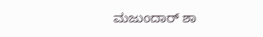ಮಜುಂದಾರ್ ಶಾ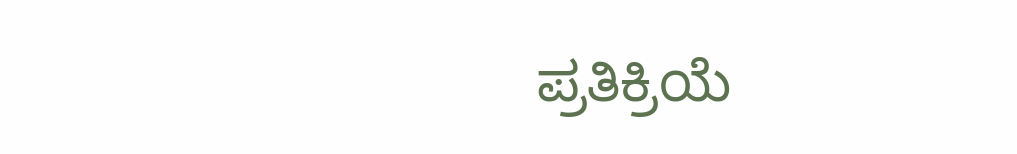ಪ್ರತಿಕ್ರಿಯೆ